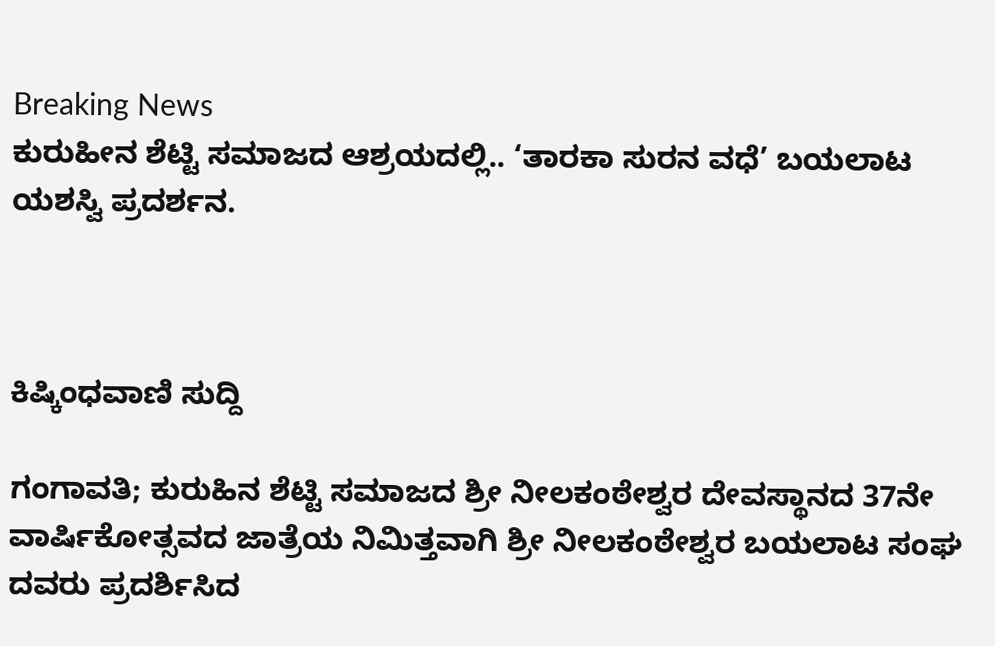Breaking News
ಕುರುಹೀನ ಶೆಟ್ಟಿ ಸಮಾಜದ ಆಶ್ರಯದಲ್ಲಿ.. ‘ತಾರಕಾ ಸುರನ ವಧೆ’ ಬಯಲಾಟ ಯಶಸ್ವಿ ಪ್ರದರ್ಶನ.



ಕಿಷ್ಕಿಂಧವಾಣಿ ಸುದ್ದಿ

ಗಂಗಾವತಿ; ಕುರುಹಿನ ಶೆಟ್ಟಿ ಸಮಾಜದ ಶ್ರೀ ನೀಲಕಂಠೇಶ್ವರ ದೇವಸ್ಥಾನದ 37ನೇ ವಾರ್ಷಿಕೋತ್ಸವದ ಜಾತ್ರೆಯ ನಿಮಿತ್ತವಾಗಿ ಶ್ರೀ ನೀಲಕಂಠೇಶ್ವರ ಬಯಲಾಟ ಸಂಘ ದವರು ಪ್ರದರ್ಶಿಸಿದ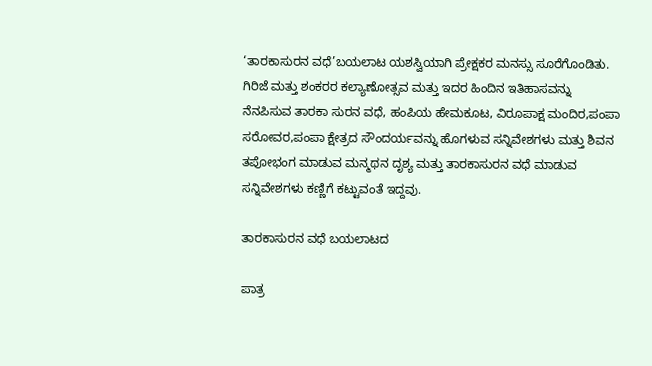‘ತಾರಕಾಸುರನ ವಧೆ’ಬಯಲಾಟ ಯಶಸ್ವಿಯಾಗಿ ಪ್ರೇಕ್ಷಕರ ಮನಸ್ಸು ಸೂರೆಗೊಂಡಿತು. ಗಿರಿಜೆ ಮತ್ತು ಶಂಕರರ ಕಲ್ಯಾಣೋತ್ಸವ ಮತ್ತು ಇದರ ಹಿಂದಿನ ಇತಿಹಾಸವನ್ನು ನೆನಪಿಸುವ ತಾರಕಾ ಸುರನ ವಧೆ, ಹಂಪಿಯ ಹೇಮಕೂಟ, ವಿರೂಪಾಕ್ಷ ಮಂದಿರ,ಪಂಪಾ ಸರೋವರ,ಪಂಪಾ ಕ್ಷೇತ್ರದ ಸೌಂದರ್ಯವನ್ನು ಹೊಗಳುವ ಸನ್ನಿವೇಶಗಳು ಮತ್ತು ಶಿವನ ತಪೋಭಂಗ ಮಾಡುವ ಮನ್ಮಥನ ದೃಶ್ಯ ಮತ್ತು ತಾರಕಾಸುರನ ವಧೆ ಮಾಡುವ ಸನ್ನಿವೇಶಗಳು ಕಣ್ಣಿಗೆ ಕಟ್ಟುವಂತೆ ಇದ್ದವು.

ತಾರಕಾಸುರನ ವಧೆ ಬಯಲಾಟದ

ಪಾತ್ರ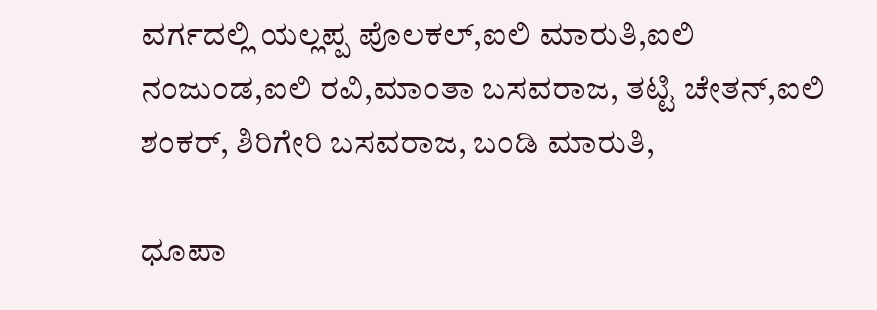ವರ್ಗದಲ್ಲಿ ಯಲ್ಲಪ್ಪ ಪೊಲಕಲ್,ಐಲಿ ಮಾರುತಿ,ಐಲಿ ನಂಜುಂಡ,ಐಲಿ ರವಿ,ಮಾಂತಾ ಬಸವರಾಜ, ತಟ್ಟಿ ಚೇತನ್,ಐಲಿ ಶಂಕರ್, ಶಿರಿಗೇರಿ ಬಸವರಾಜ, ಬಂಡಿ ಮಾರುತಿ,

ಧೂಪಾ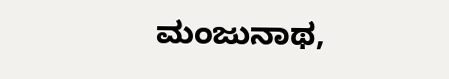ಮಂಜುನಾಥ,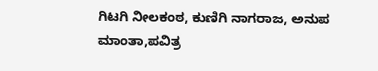ಗಿಟಗಿ ನೀಲಕಂಠ, ಕುಣಿಗಿ ನಾಗರಾಜ, ಅನುಪ ಮಾಂತಾ,ಪವಿತ್ರ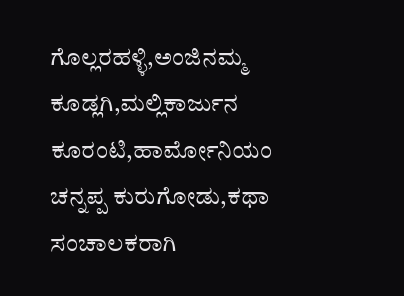ಗೊಲ್ಲರಹಳ್ಳಿ,ಅಂಜಿನಮ್ಮ ಕೂಡ್ಲಗಿ,ಮಲ್ಲಿಕಾರ್ಜುನ ಕೂರಂಟಿ,ಹಾರ್ಮೋನಿಯಂ ಚನ್ನಪ್ಪ ಕುರುಗೋಡು,ಕಥಾ ಸಂಚಾಲಕರಾಗಿ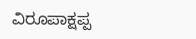ವಿರೂಪಾಕ್ಷಪ್ಪ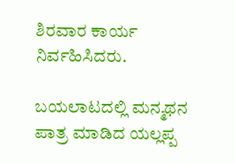ಶಿರವಾರ ಕಾರ್ಯ ನಿರ್ವಹಿಸಿದರು.

ಬಯಲಾಟದಲ್ಲಿ ಮನ್ಮಥನ ಪಾತ್ರ ಮಾಡಿದ ಯಲ್ಲಪ್ಪ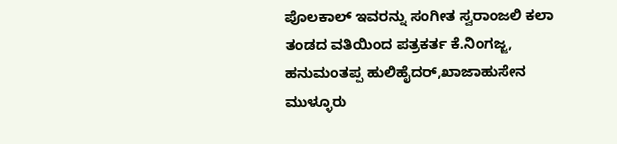ಪೊಲಕಾಲ್ ಇವರನ್ನು ಸಂಗೀತ ಸ್ವರಾಂಜಲಿ ಕಲಾ ತಂಡದ ವತಿಯಿಂದ ಪತ್ರಕರ್ತ ಕೆ.ನಿಂಗಜ್ಜ, ಹನುಮಂತಪ್ಪ ಹುಲಿಹೈದರ್,ಖಾಜಾಹುಸೇನ ಮುಳ್ಳೂರು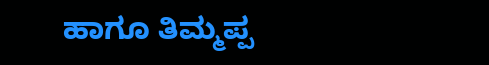ಹಾಗೂ ತಿಮ್ಮಪ್ಪ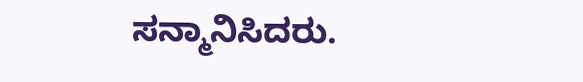ಸನ್ಮಾನಿಸಿದರು.